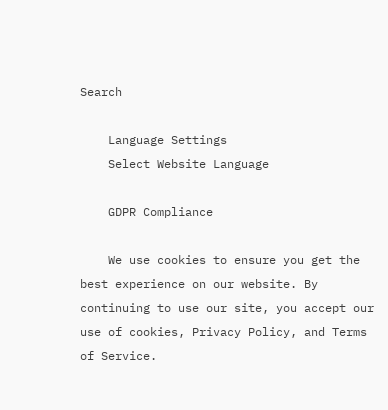Search

    Language Settings
    Select Website Language

    GDPR Compliance

    We use cookies to ensure you get the best experience on our website. By continuing to use our site, you accept our use of cookies, Privacy Policy, and Terms of Service.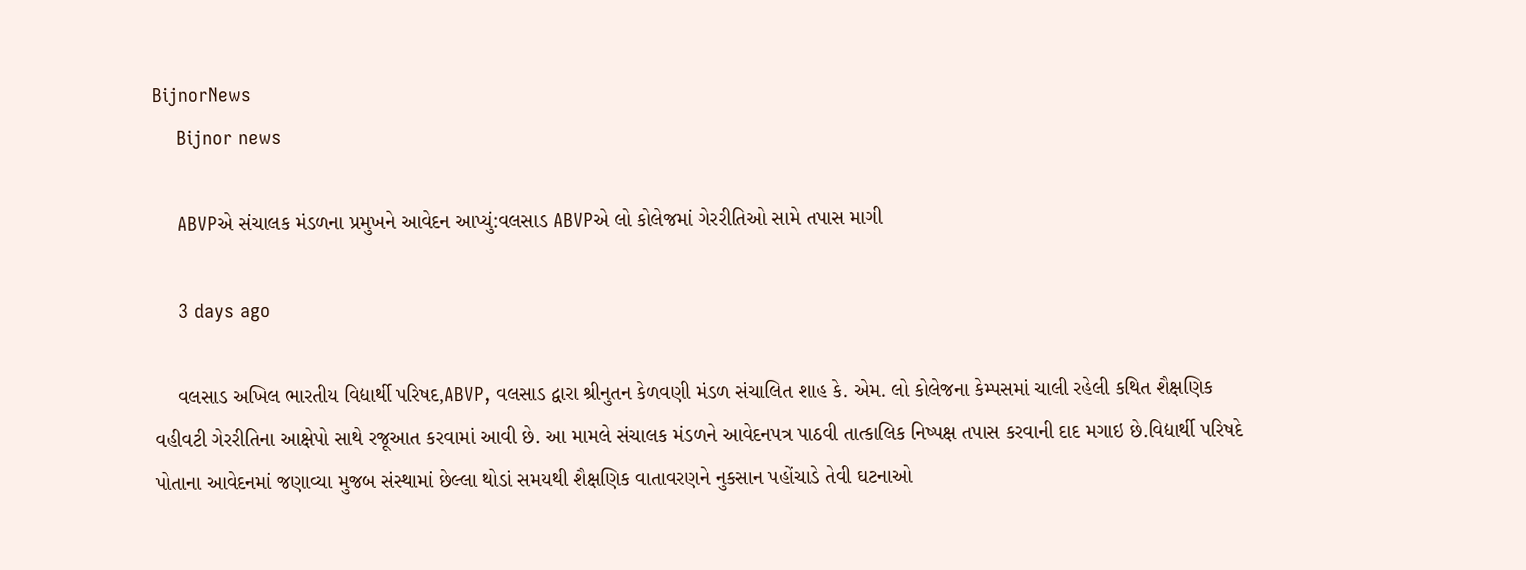BijnorNews
    Bijnor news

    ABVPએ સંચાલક મંડળના પ્રમુખને આવેદન આપ્યું:વલસાડ ABVPએ લો કોલેજમાં ગેરરીતિઓ સામે તપાસ માગી

    3 days ago

    વલસાડ અખિલ ભારતીય વિદ્યાર્થી પરિષદ,ABVP, વલસાડ દ્વારા શ્રીનુતન કેળવણી મંડળ સંચાલિત શાહ કે. એમ. લો કોલેજના કેમ્પસમાં ચાલી રહેલી કથિત શૈક્ષણિક વહીવટી ગેરરીતિના આક્ષેપો સાથે રજૂઆત કરવામાં આવી છે. આ મામલે સંચાલક મંડળને આવેદનપત્ર પાઠવી તાત્કાલિક નિષ્પક્ષ તપાસ કરવાની દાદ મગાઇ છે.વિદ્યાર્થી પરિષદે પોતાના આવેદનમાં જણાવ્યા મુજબ સંસ્થામાં છેલ્લા થોડાં સમયથી શૈક્ષણિક વાતાવરણને નુકસાન પહોંચાડે તેવી ઘટનાઓ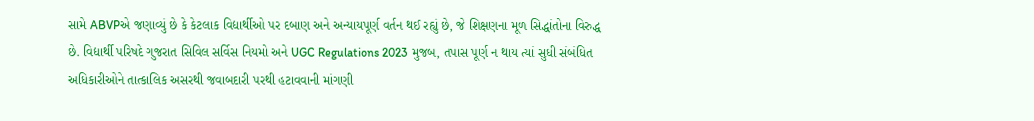સામે ABVPએ જણાવ્યું છે કે કેટલાક વિદ્યાર્થીઓ પર દબાણ અને અન્યાયપૂર્ણ વર્તન થઈ રહ્યું છે, જે શિક્ષણના મૂળ સિદ્ધાંતોના વિરુદ્ધ છે. વિદ્યાર્થી પરિષદે ગુજરાત સિવિલ સર્વિસ નિયમો અને UGC Regulations 2023 મુજબ, તપાસ પૂર્ણ ન થાય ત્યાં સુધી સંબંધિત અધિકારીઓને તાત્કાલિક અસરથી જવાબદારી પરથી હટાવવાની માંગણી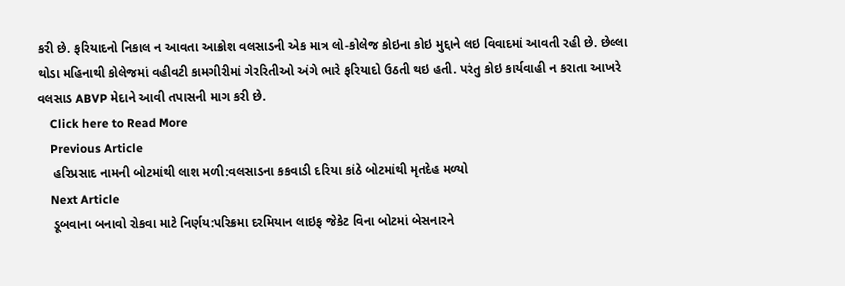કરી છે. ફરિયાદનો નિકાલ ન આવતા આક્રોશ વલસાડની એક માત્ર લો-કોલેજ કોઇના કોઇ મુદ્દાને લઇ વિવાદમાં આવતી રહી છે. છેલ્લા થોડા મહિનાથી કોલેજમાં વહીવટી કામગીરીમાં ગેરરિતીઓ અંગે ભારે ફરિયાદો ઉઠતી થઇ હતી. પરંતુ કોઇ કાર્યવાહી ન કરાતા આખરે વલસાડ ABVP મેદાને આવી તપાસની માગ કરી છે.
    Click here to Read More
    Previous Article
    હરિપ્રસાદ નામની બોટમાંથી લાશ મળી:વલસાડના કકવાડી દરિયા કાંઠે બોટમાંથી મૃતદેહ મળ્યો
    Next Article
    ડૂબવાના બનાવો રોકવા માટે નિર્ણય:પરિક્રમા દરમિયાન લાઇફ જેકેટ વિના બોટમાં બેસનારને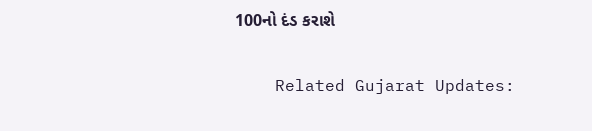100નો દંડ કરાશે

    Related Gujarat Updates: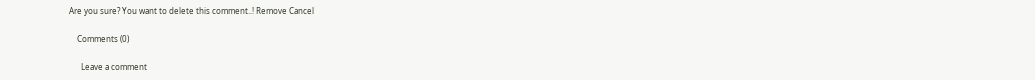Are you sure? You want to delete this comment..! Remove Cancel

    Comments (0)

      Leave a comment